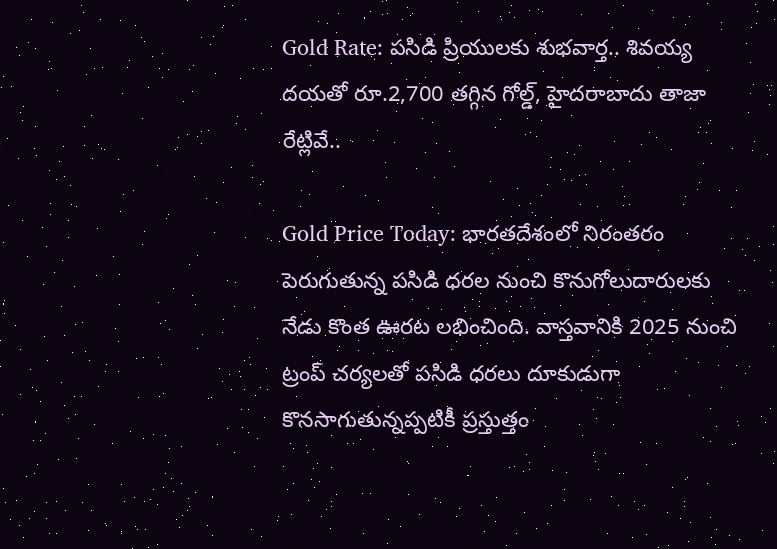Gold Rate: పసిడి ప్రియులకు శుభవార్త.. శివయ్య దయతో రూ.2,700 తగ్గిన గోల్డ్, హైదరాబాదు తాజా రేట్లివే..

Gold Price Today: భారతదేశంలో నిరంతరం పెరుగుతున్న పసిడి ధరల నుంచి కొనుగోలుదారులకు నేడు కొంత ఊరట లభించింది. వాస్తవానికి 2025 నుంచి ట్రంప్ చర్యలతో పసిడి ధరలు దూకుడుగా కొనసాగుతున్నప్పటికీ ప్రస్తుత్తం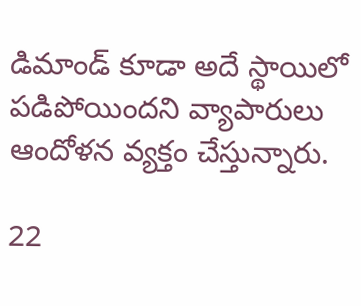డిమాండ్ కూడా అదే స్థాయిలో పడిపోయిందని వ్యాపారులు ఆందోళన వ్యక్తం చేస్తున్నారు.

22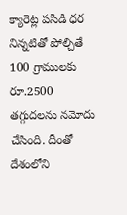క్యారెట్ల పసిడి ధర నిన్నటితో పోల్చితే 100 గ్రాములకు రూ.2500 తగ్గుదలను నమోదు చేసింది. దీంతో దేశంలోని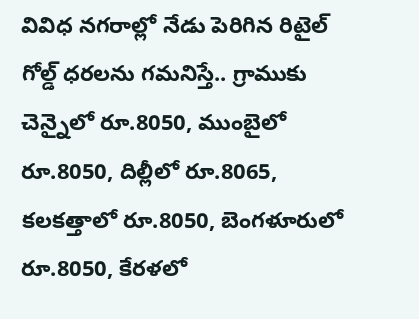వివిధ నగరాల్లో నేడు పెరిగిన రిటైల్ గోల్డ్ ధరలను గమనిస్తే.. గ్రాముకు చెన్నైలో రూ.8050, ముంబైలో రూ.8050, దిల్లీలో రూ.8065, కలకత్తాలో రూ.8050, బెంగళూరులో రూ.8050, కేరళలో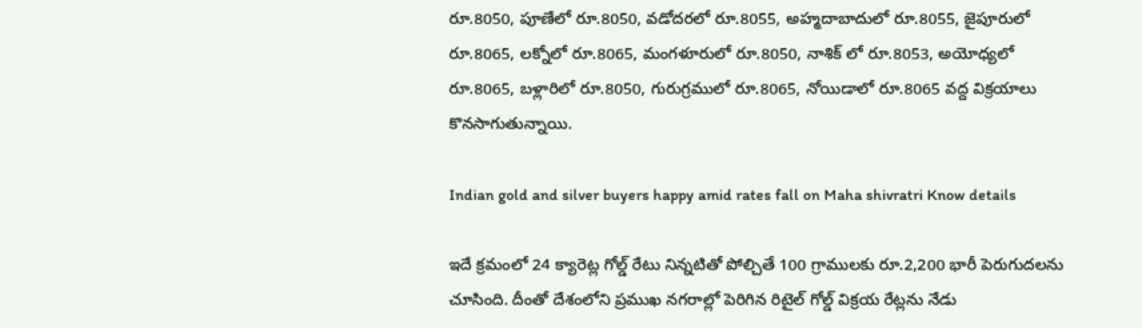రూ.8050, పూణేలో రూ.8050, వడోదరలో రూ.8055, అహ్మదాబాదులో రూ.8055, జైపూరులో రూ.8065, లక్నోలో రూ.8065, మంగళూరులో రూ.8050, నాశిక్ లో రూ.8053, అయోధ్యలో రూ.8065, బళ్లారిలో రూ.8050, గురుగ్రములో రూ.8065, నోయిడాలో రూ.8065 వద్ద విక్రయాలు కొనసాగుతున్నాయి.

Indian gold and silver buyers happy amid rates fall on Maha shivratri Know details

ఇదే క్రమంలో 24 క్యారెట్ల గోల్డ్ రేటు నిన్నటితో పోల్చితే 100 గ్రాములకు రూ.2,200 భారీ పెరుగుదలను చూసింది. దీంతో దేశంలోని ప్రముఖ నగరాల్లో పెరిగిన రిటైల్ గోల్డ్ విక్రయ రేట్లను నేడు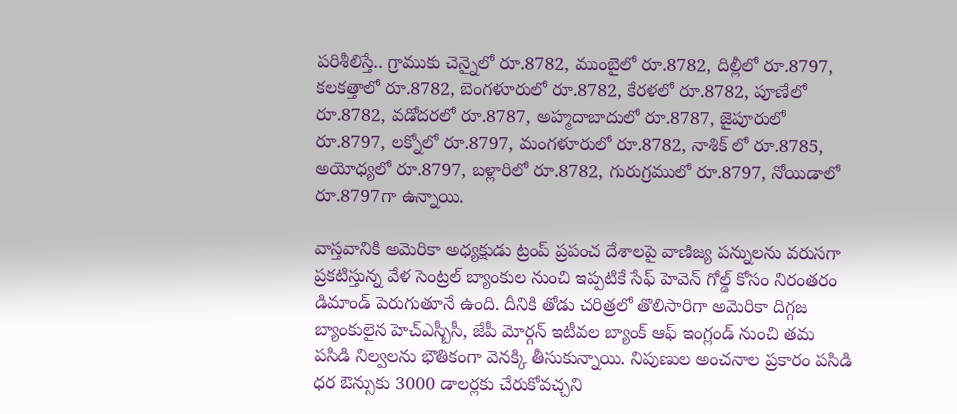పరిశీలిస్తే.. గ్రాముకు చెన్నైలో రూ.8782, ముంబైలో రూ.8782, దిల్లీలో రూ.8797, కలకత్తాలో రూ.8782, బెంగళూరులో రూ.8782, కేరళలో రూ.8782, పూణేలో రూ.8782, వడోదరలో రూ.8787, అహ్మదాబాదులో రూ.8787, జైపూరులో రూ.8797, లక్నోలో రూ.8797, మంగళూరులో రూ.8782, నాశిక్ లో రూ.8785, అయోధ్యలో రూ.8797, బళ్లారిలో రూ.8782, గురుగ్రములో రూ.8797, నోయిడాలో రూ.8797గా ఉన్నాయి.

వాస్తవానికి అమెరికా అధ్యక్షుడు ట్రంప్ ప్రపంచ దేశాలపై వాణిజ్య పన్నులను వరుసగా ప్రకటిస్తున్న వేళ సెంట్రల్ బ్యాంకుల నుంచి ఇప్పటికే సేఫ్ హెవెన్ గోల్డ్ కోసం నిరంతరం డిమాండ్ పెరుగుతూనే ఉంది. దీనికి తోడు చరిత్రలో తొలిసారిగా అమెరికా దిగ్గజ బ్యాంకులైన హెచ్ఎస్బీసీ, జేపీ మోర్గన్ ఇటీవల బ్యాంక్ ఆఫ్ ఇంగ్లండ్ నుంచి తమ పసిడి నిల్వలను భౌతికంగా వెనక్కి తీసుకున్నాయి. నిపుణుల అంచనాల ప్రకారం పసిడి ధర ఔన్సుకు 3000 డాలర్లకు చేరుకోవచ్చని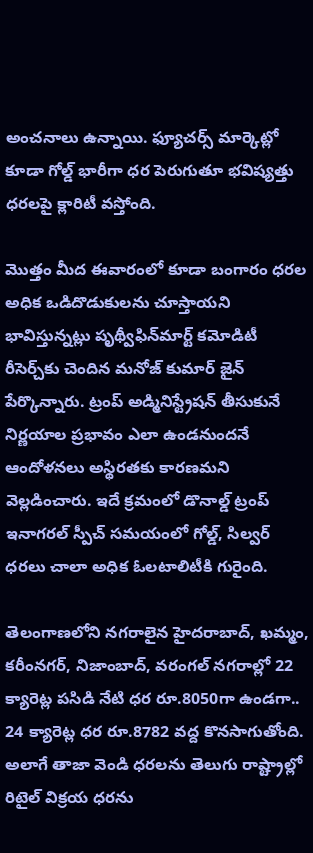అంచనాలు ఉన్నాయి. ఫ్యూచర్స్ మార్కెట్లో కూడా గోల్డ్ భారీగా ధర పెరుగుతూ భవిష్యత్తు ధరలపై క్లారిటీ వస్తోంది.

మెుత్తం మీద ఈవారంలో కూడా బంగారం ధరల అధిక ఒడిదొడుకులను చూస్తాయని భావిస్తున్నట్లు పృథ్వీఫిన్‌మార్ట్ కమోడిటీ రీసెర్చ్‌కు చెందిన మనోజ్ కుమార్ జైన్ పేర్కొన్నారు. ట్రంప్ అడ్మినిస్ట్రేషన్ తీసుకునే నిర్ణయాల ప్రభావం ఎలా ఉండనుందనే ఆందోళనలు అస్థిరతకు కారణమని వెల్లడించారు. ఇదే క్రమంలో డొనాల్డ్ ట్రంప్ ఇనాగరల్ స్పీచ్ సమయంలో గోల్డ్, సిల్వర్ ధరలు చాలా అధిక ఓలటాలిటీకి గురైంది.

తెలంగాణలోని నగరాలైన హైదరాబాద్, ఖమ్మం, కరీంనగర్, నిజాంబాద్, వరంగల్ నగరాల్లో 22 క్యారెట్ల పసిడి నేటి ధర రూ.8050గా ఉండగా.. 24 క్యారెట్ల ధర రూ.8782 వద్ద కొనసాగుతోంది. అలాగే తాజా వెండి ధరలను తెలుగు రాష్ట్రాల్లో రిటైల్ విక్రయ ధరను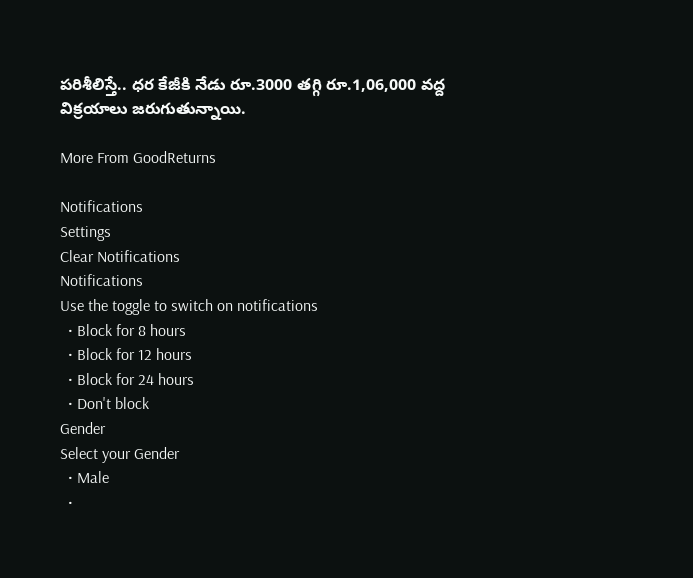పరిశీలిస్తే.. ధర కేజీకి నేడు రూ.3000 తగ్గి రూ.1,06,000 వద్ద విక్రయాలు జరుగుతున్నాయి.

More From GoodReturns

Notifications
Settings
Clear Notifications
Notifications
Use the toggle to switch on notifications
  • Block for 8 hours
  • Block for 12 hours
  • Block for 24 hours
  • Don't block
Gender
Select your Gender
  • Male
  •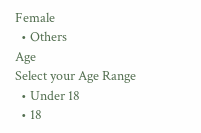Female
  • Others
Age
Select your Age Range
  • Under 18
  • 18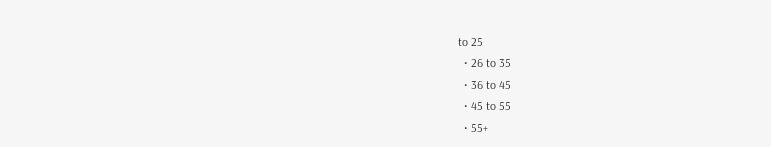to 25
  • 26 to 35
  • 36 to 45
  • 45 to 55
  • 55+